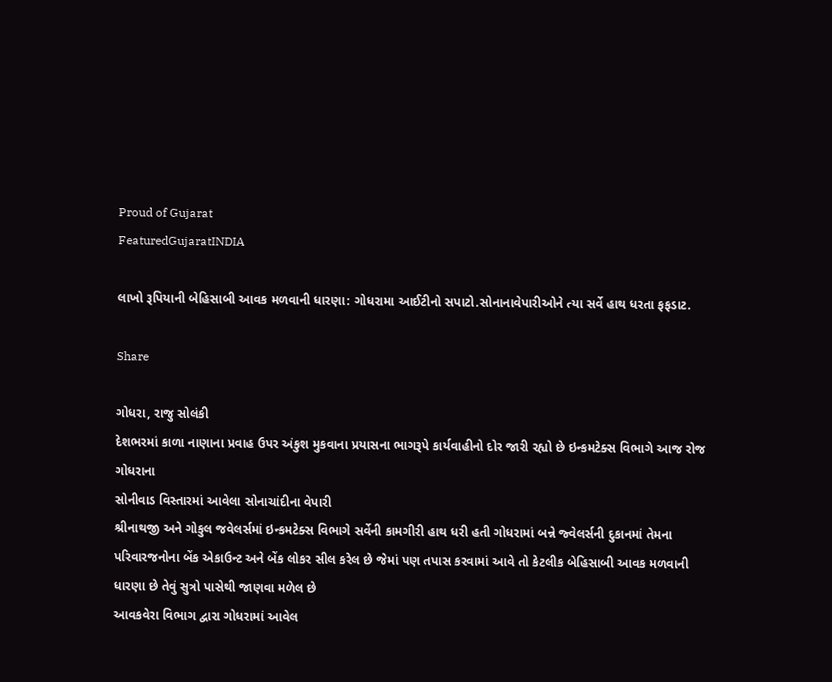Proud of Gujarat
FeaturedGujaratINDIA

લાખો રૂપિયાની બેહિસાબી આવક મળવાની ધારણા: ગોધરામા આઈટીનો સપાટો.સોનાનાવેપારીઓને ત્યા સર્વે હાથ ધરતા ફફડાટ.

Share

ગોધરા, રાજુ સોલંકી
દેશભરમાં કાળા નાણાના પ્રવાહ ઉપર અંકુશ મુકવાના પ્રયાસના ભાગરૂપે કાર્યવાહીનો દોર જારી રહ્યો છે ઇન્કમટેક્સ વિભાગે આજ રોજ ગોધરાના
સોનીવાડ વિસ્તારમાં આવેલા સોનાચાંદીના વેપારી
શ્રીનાથજી અને ગોકુલ જવેલર્સમાં ઇન્કમટેક્સ વિભાગે સર્વેની કામગીરી હાથ ધરી હતી ગોધરામાં બન્ને જ્વેલર્સની દુકાનમાં તેમના પરિવારજનોના બેંક એકાઉન્ટ અને બેંક લોકર સીલ કરેલ છે જેમાં પણ તપાસ કરવામાં આવે તો કેટલીક બેહિસાબી આવક મળવાની ધારણા છે તેવું સુત્રો પાસેથી જાણવા મળેલ છે
આવકવેરા વિભાગ દ્વારા ગોધરામાં આવેલ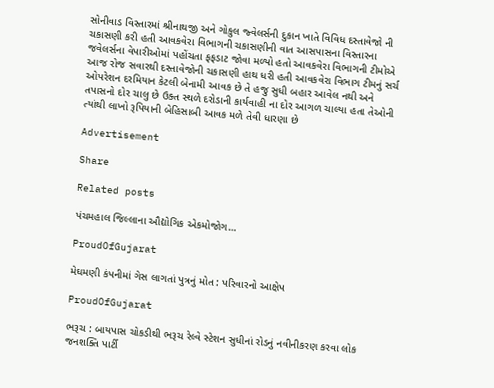સોનીવાડ વિસ્તારમાં શ્રીનાથજી અને ગોકુલ જ્વેલર્સની દુકાન ખાતે વિવિધ દસ્તાવેજો ની ચકાસણી કરી હતી આવકવેરા વિભાગની ચકાસણીની વાત આસપાસના વિસ્તારના જવેલર્સના વેપારીઓમાં પહોંચતા ફફડાટ જોવા મળ્યો હતો આવકવેરા વિભાગની ટીમોએ આજ રોજ સવારથી દસ્તાવેજોની ચકાસણી હાથ ધરી હતી આવકવેરા વિભાગ ટીમનું સર્ચ ઓપરેશન દરમિયાન કેટલી બેનામી આવક છે તે હજુ સુધી બહાર આવેલ નથી અને તપાસનો દોર ચાલુ છે ઉક્ત સ્થળે દરોડાની કાર્યવાહી ના દોર આગળ ચાલ્યા હતા તેઓની ત્યાંથી લાખો રૂપિયાની બેહિસાબી આવક મળે તેવી ધારણા છે

Advertisement

Share

Related posts

પંચમહાલ જિલ્લાના ઔદ્યોગિક એકમોજોગ…

ProudOfGujarat

મેઘમણી કંપનીમાં ગેસ લાગતાં પુત્રનું મોત : પરિવારનો આક્ષેપ

ProudOfGujarat

ભરૂચ : બાયપાસ ચોકડીથી ભરૂચ રેલ્વે સ્ટેશન સુધીનાં રોડનું નવીનીકરણ કરવા લોક જનશક્તિ પાર્ટી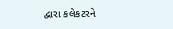દ્વારા કલેકટરને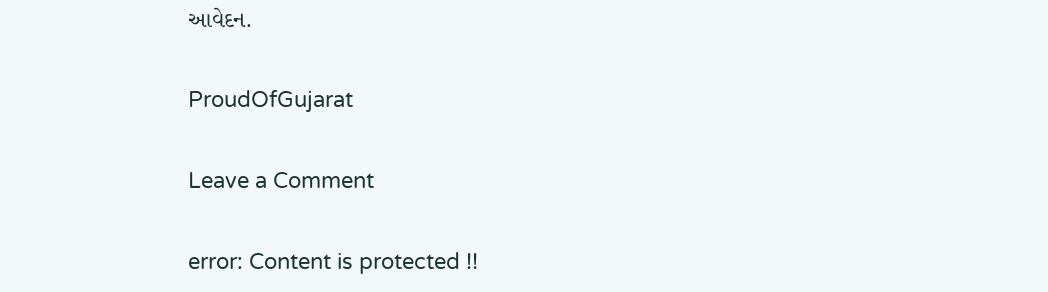આવેદન.

ProudOfGujarat

Leave a Comment

error: Content is protected !!